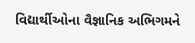વિદ્યાર્થીઓના વૈજ્ઞાનિક અભિગમને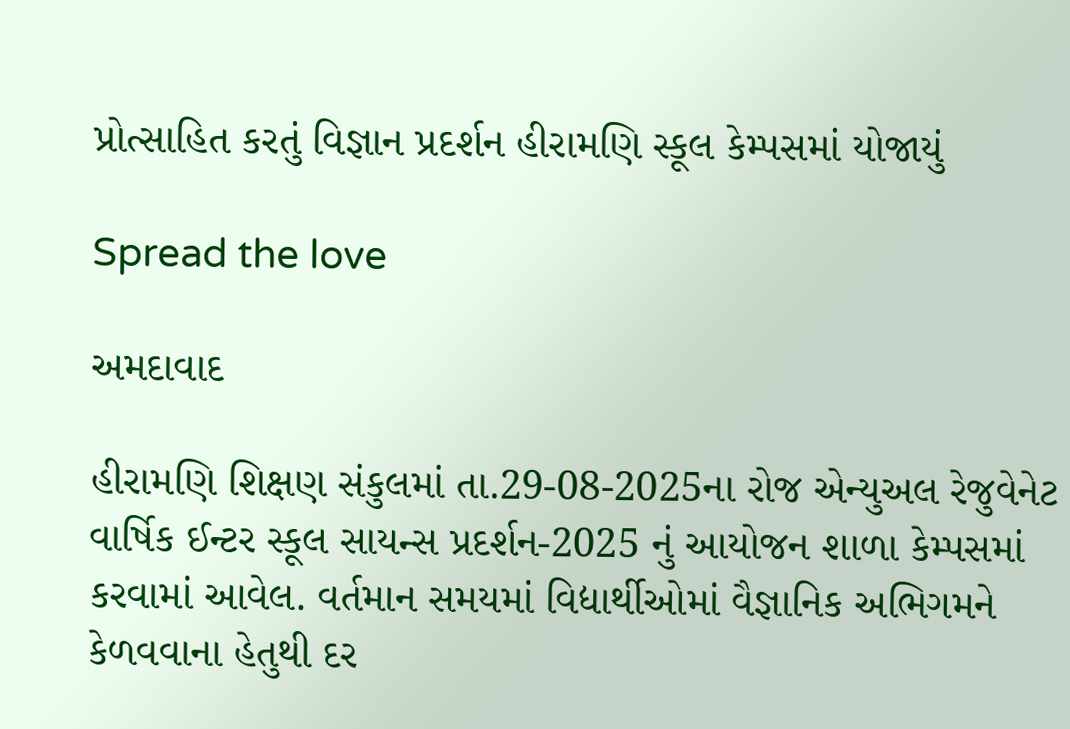પ્રોત્સાહિત કરતું વિજ્ઞાન પ્રદર્શન હીરામણિ સ્કૂલ કેમ્પસમાં યોજાયું

Spread the love

અમદાવાદ

હીરામણિ શિક્ષણ સંકુલમાં તા.29-08-2025ના રોજ એન્યુઅલ રેજુવેનેટ વાર્ષિક ઈન્ટર સ્કૂલ સાયન્સ પ્રદર્શન-2025 નું આયોજન શાળા કેમ્પસમાં કરવામાં આવેલ. વર્તમાન સમયમાં વિદ્યાર્થીઓમાં વૈજ્ઞાનિક અભિગમને કેળવવાના હેતુથી દર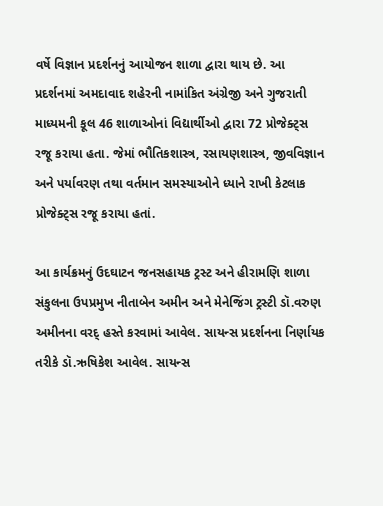વર્ષે વિજ્ઞાન પ્રદર્શનનું આયોજન શાળા દ્વારા થાય છે. આ પ્રદર્શનમાં અમદાવાદ શહેરની નામાંકિત અંગ્રેજી અને ગુજરાતી માધ્યમની કૂલ 46 શાળાઓનાં વિદ્યાર્થીઓ દ્વારા 72 પ્રોજેક્ટ્સ રજૂ કરાયા હતા. જેમાં ભૌતિકશાસ્ત્ર, રસાયણશાસ્ત્ર, જીવવિજ્ઞાન અને પર્યાવરણ તથા વર્તમાન સમસ્યાઓને ધ્યાને રાખી કેટલાક પ્રોજેક્ટ્સ રજૂ કરાયા હતાં.

આ કાર્યક્રમનું ઉદઘાટન જનસહાયક ટ્રસ્ટ અને હીરામણિ શાળા સંકુલના ઉપપ્રમુખ નીતાબેન અમીન અને મેનેજિંગ ટ્રસ્ટી ડૉ.વરુણ અમીનના વરદ્ હસ્તે કરવામાં આવેલ. સાયન્સ પ્રદર્શનના નિર્ણાયક તરીકે ડૉ.ઋષિકેશ આવેલ. સાયન્સ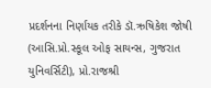પ્રદર્શનના નિર્ણાયક તરીકે ડૉ.ઋષિકેશ જોષી (આસિ.પ્રો.સ્કૂલ ઓફ સાયન્સ, ગુજરાત યુનિવર્સિટી), પ્રો.રાજશ્રી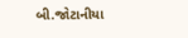બી.જોટાનીયા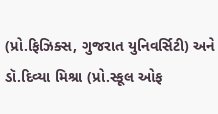(પ્રો.ફિઝિક્સ, ગુજરાત યુનિવર્સિટી) અને ડૉ.દિવ્યા મિશ્રા (પ્રો.સ્કૂલ ઓફ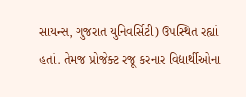સાયન્સ, ગુજરાત યુનિવર્સિટી) ઉપસ્થિત રહ્યાં હતાં. તેમજ પ્રોજેક્ટ રજૂ કરનાર વિદ્યાર્થીઓના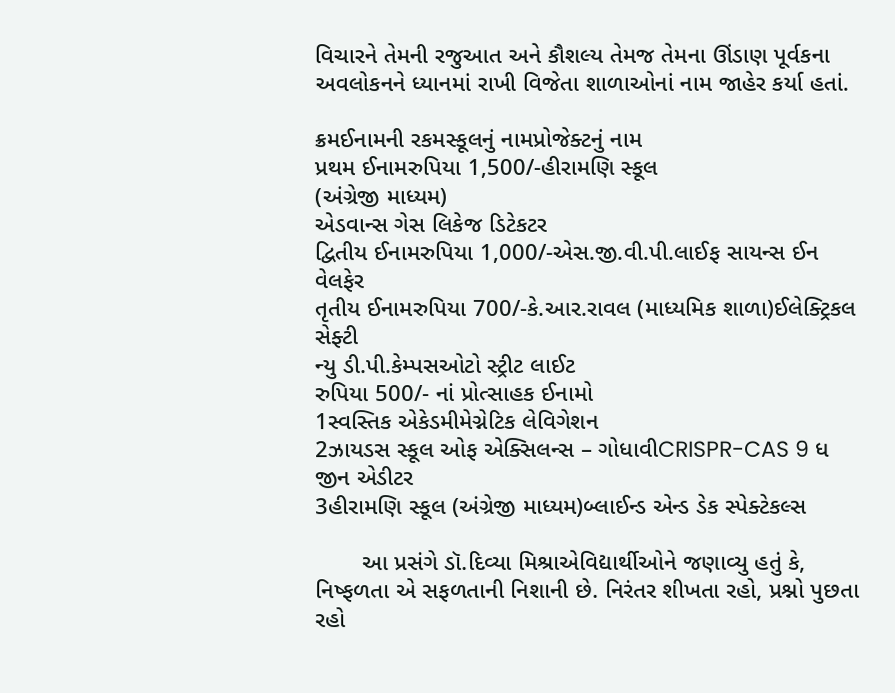વિચારને તેમની રજુઆત અને કૌશલ્ય તેમજ તેમના ઊંડાણ પૂર્વકના અવલોકનને ધ્યાનમાં રાખી વિજેતા શાળાઓનાં નામ જાહેર કર્યા હતાં.

ક્રમઈનામની રકમસ્કૂલનું નામપ્રોજેક્ટનું નામ
પ્રથમ ઈનામરુપિયા 1,500/-હીરામણિ સ્કૂલ
(અંગ્રેજી માધ્યમ)
એડવાન્સ ગેસ લિકેજ ડિટેકટર
દ્વિતીય ઈનામરુપિયા 1,000/-એસ.જી.વી.પી.લાઈફ સાયન્સ ઈન વેલફેર
તૃતીય ઈનામરુપિયા 700/-કે.આર.રાવલ (માધ્યમિક શાળા)ઈલેક્ટ્રિકલ સેફ્ટી
ન્યુ ડી.પી.કેમ્પસઓટો સ્ટ્રીટ લાઈટ
રુપિયા 500/- નાં પ્રોત્સાહક ઈનામો
1સ્વસ્તિક એકેડમીમેગ્નેટિક લેવિગેશન
2ઝાયડસ સ્કૂલ ઓફ એક્સિલન્સ – ગોધાવીCRISPR-CAS 9 ધ જીન એડીટર
3હીરામણિ સ્કૂલ (અંગ્રેજી માધ્યમ)બ્લાઈન્ડ એન્ડ ડેક સ્પેક્ટેકલ્સ

       આ પ્રસંગે ડૉ.દિવ્યા મિશ્રાએવિદ્યાર્થીઓને જણાવ્યુ હતું કે, નિષ્ફળતા એ સફળતાની નિશાની છે. નિરંતર શીખતા રહો, પ્રશ્નો પુછતા રહો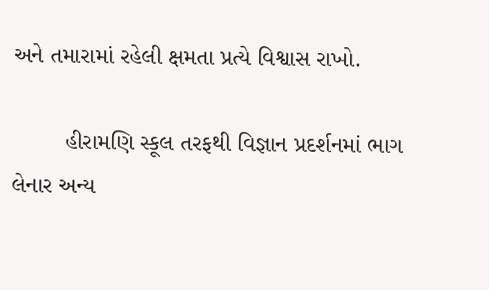અને તમારામાં રહેલી ક્ષમતા પ્રત્યે વિશ્વાસ રાખો.

        હીરામણિ સ્કૂલ તરફથી વિજ્ઞાન પ્રદર્શનમાં ભાગ લેનાર અન્ય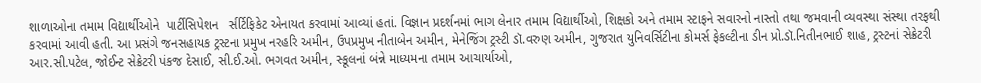શાળાઓના તમામ વિદ્યાર્થીઓને  પાર્ટીસિપેશન   ર્સર્ટિફિકેટ એનાયત કરવામાં આવ્યાં હતાં. વિજ્ઞાન પ્રદર્શનમાં ભાગ લેનાર તમામ વિદ્યાર્થીઓ, શિક્ષકો અને તમામ સ્ટાફને સવારનો નાસ્તો તથા જમવાની વ્યવસ્થા સંસ્થા તરફથી કરવામાં આવી હતી. આ પ્રસંગે જનસહાયક ટ્રસ્ટના પ્રમુખ નરહરિ અમીન, ઉપપ્રમુખ નીતાબેન અમીન, મેનેજિંગ ટ્રસ્ટી ડૉ.વરુણ અમીન, ગુજરાત યુનિવર્સિટીના કોમર્સ ફેકલ્ટીના ડીન પ્રો.ડૉ.નિતીનભાઈ શાહ, ટ્રસ્ટનાં સેક્રેટરી આર.સી.પટેલ, જોઈન્ટ સેક્રેટરી પંકજ દેસાઈ, સી.ઈ.ઓ. ભગવત અમીન, સ્કૂલનાં બંન્ને માધ્યમના તમામ આચાર્યાઓ,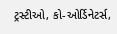ટ્રસ્ટીઓ, કો-ઓર્ડિનેટર્સ,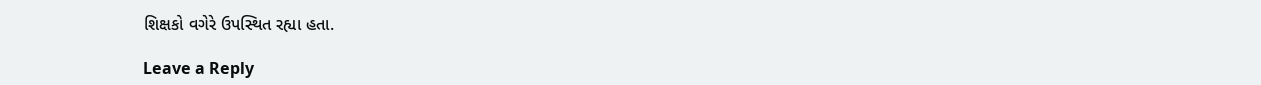શિક્ષકો વગેરે ઉપસ્થિત રહ્યા હતા.

Leave a Reply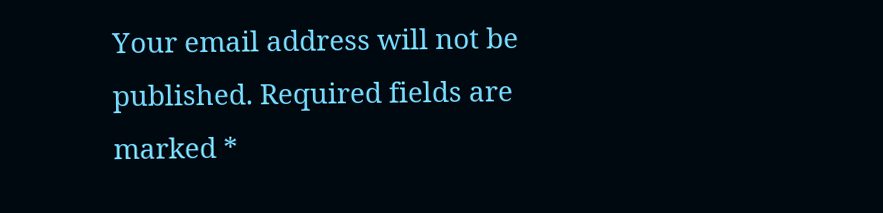Your email address will not be published. Required fields are marked *